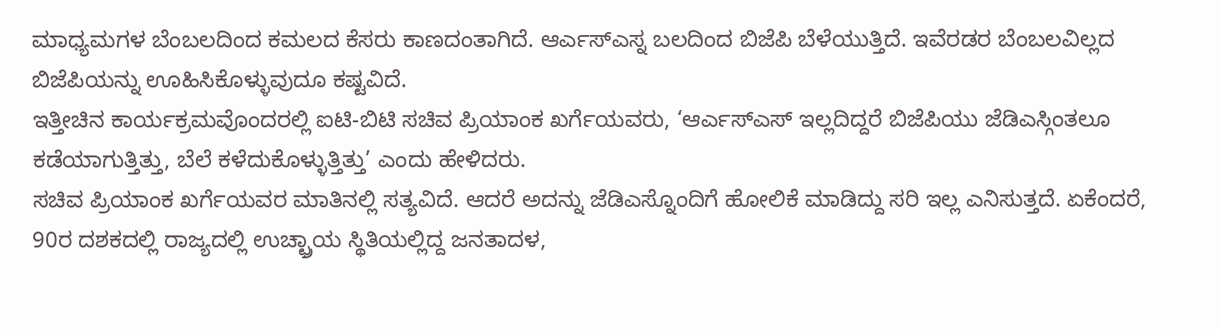ಮಾಧ್ಯಮಗಳ ಬೆಂಬಲದಿಂದ ಕಮಲದ ಕೆಸರು ಕಾಣದಂತಾಗಿದೆ. ಆರ್ಎಸ್ಎಸ್ನ ಬಲದಿಂದ ಬಿಜೆಪಿ ಬೆಳೆಯುತ್ತಿದೆ. ಇವೆರಡರ ಬೆಂಬಲವಿಲ್ಲದ ಬಿಜೆಪಿಯನ್ನು ಊಹಿಸಿಕೊಳ್ಳುವುದೂ ಕಷ್ಟವಿದೆ.
ಇತ್ತೀಚಿನ ಕಾರ್ಯಕ್ರಮವೊಂದರಲ್ಲಿ ಐಟಿ-ಬಿಟಿ ಸಚಿವ ಪ್ರಿಯಾಂಕ ಖರ್ಗೆಯವರು, ‘ಆರ್ಎಸ್ಎಸ್ ಇಲ್ಲದಿದ್ದರೆ ಬಿಜೆಪಿಯು ಜೆಡಿಎಸ್ಗಿಂತಲೂ ಕಡೆಯಾಗುತ್ತಿತ್ತು, ಬೆಲೆ ಕಳೆದುಕೊಳ್ಳುತ್ತಿತ್ತು’ ಎಂದು ಹೇಳಿದರು.
ಸಚಿವ ಪ್ರಿಯಾಂಕ ಖರ್ಗೆಯವರ ಮಾತಿನಲ್ಲಿ ಸತ್ಯವಿದೆ. ಆದರೆ ಅದನ್ನು ಜೆಡಿಎಸ್ನೊಂದಿಗೆ ಹೋಲಿಕೆ ಮಾಡಿದ್ದು ಸರಿ ಇಲ್ಲ ಎನಿಸುತ್ತದೆ. ಏಕೆಂದರೆ, 90ರ ದಶಕದಲ್ಲಿ ರಾಜ್ಯದಲ್ಲಿ ಉಚ್ಛ್ರಾಯ ಸ್ಥಿತಿಯಲ್ಲಿದ್ದ ಜನತಾದಳ,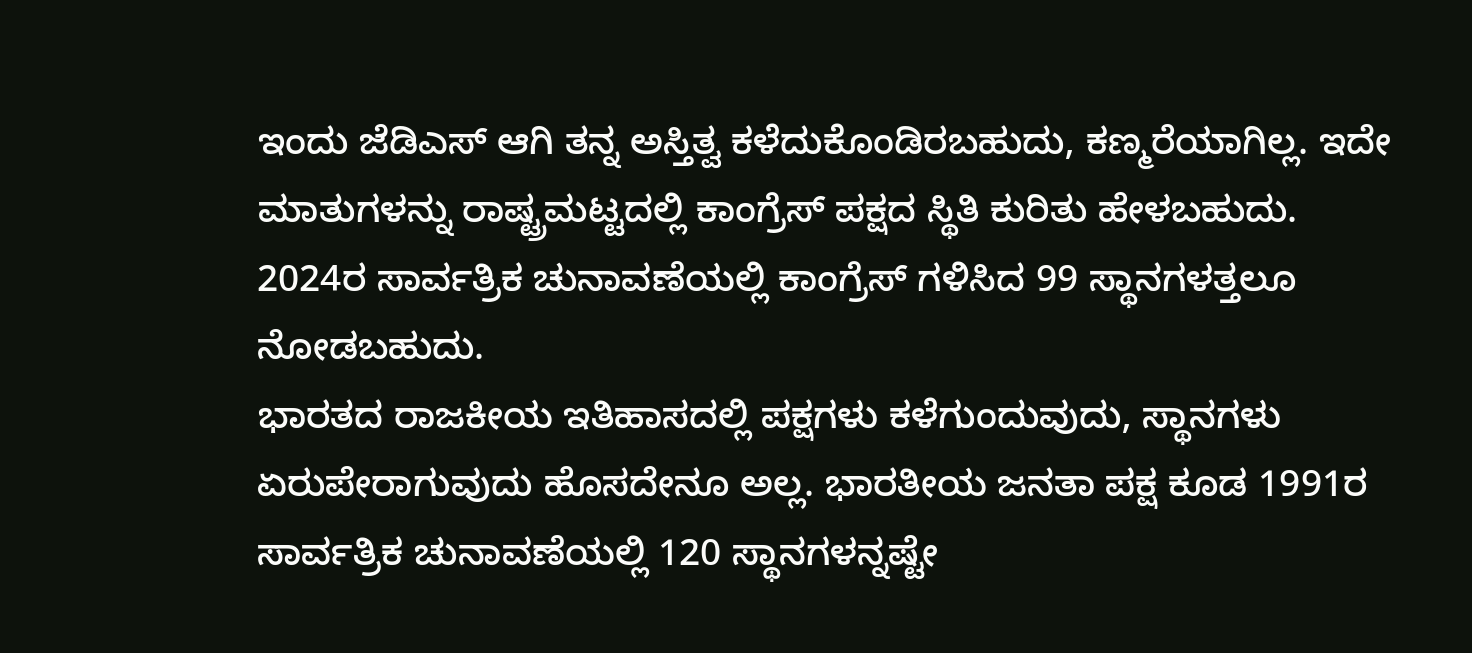ಇಂದು ಜೆಡಿಎಸ್ ಆಗಿ ತನ್ನ ಅಸ್ತಿತ್ವ ಕಳೆದುಕೊಂಡಿರಬಹುದು, ಕಣ್ಮರೆಯಾಗಿಲ್ಲ. ಇದೇ ಮಾತುಗಳನ್ನು ರಾಷ್ಟ್ರಮಟ್ಟದಲ್ಲಿ ಕಾಂಗ್ರೆಸ್ ಪಕ್ಷದ ಸ್ಥಿತಿ ಕುರಿತು ಹೇಳಬಹುದು. 2024ರ ಸಾರ್ವತ್ರಿಕ ಚುನಾವಣೆಯಲ್ಲಿ ಕಾಂಗ್ರೆಸ್ ಗಳಿಸಿದ 99 ಸ್ಥಾನಗಳತ್ತಲೂ ನೋಡಬಹುದು.
ಭಾರತದ ರಾಜಕೀಯ ಇತಿಹಾಸದಲ್ಲಿ ಪಕ್ಷಗಳು ಕಳೆಗುಂದುವುದು, ಸ್ಥಾನಗಳು ಏರುಪೇರಾಗುವುದು ಹೊಸದೇನೂ ಅಲ್ಲ. ಭಾರತೀಯ ಜನತಾ ಪಕ್ಷ ಕೂಡ 1991ರ ಸಾರ್ವತ್ರಿಕ ಚುನಾವಣೆಯಲ್ಲಿ 120 ಸ್ಥಾನಗಳನ್ನಷ್ಟೇ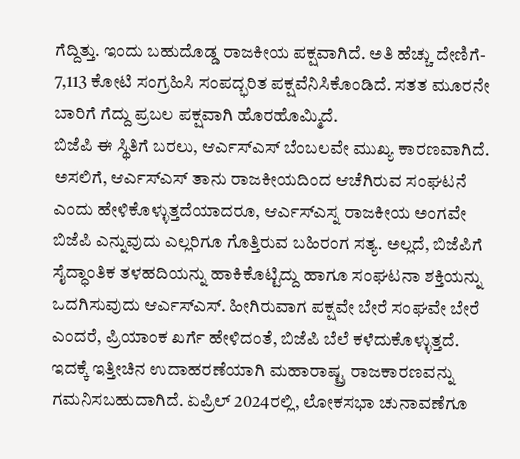ಗೆದ್ದಿತ್ತು. ಇಂದು ಬಹುದೊಡ್ಡ ರಾಜಕೀಯ ಪಕ್ಷವಾಗಿದೆ. ಅತಿ ಹೆಚ್ಚು ದೇಣಿಗೆ- 7,113 ಕೋಟಿ ಸಂಗ್ರಹಿಸಿ ಸಂಪದ್ಭರಿತ ಪಕ್ಷವೆನಿಸಿಕೊಂಡಿದೆ. ಸತತ ಮೂರನೇ ಬಾರಿಗೆ ಗೆದ್ದು ಪ್ರಬಲ ಪಕ್ಷವಾಗಿ ಹೊರಹೊಮ್ಮಿದೆ.
ಬಿಜೆಪಿ ಈ ಸ್ಥಿತಿಗೆ ಬರಲು, ಆರ್ಎಸ್ಎಸ್ ಬೆಂಬಲವೇ ಮುಖ್ಯ ಕಾರಣವಾಗಿದೆ. ಅಸಲಿಗೆ, ಆರ್ಎಸ್ಎಸ್ ತಾನು ರಾಜಕೀಯದಿಂದ ಆಚೆಗಿರುವ ಸಂಘಟನೆ ಎಂದು ಹೇಳಿಕೊಳ್ಳುತ್ತದೆಯಾದರೂ, ಆರ್ಎಸ್ಎಸ್ನ ರಾಜಕೀಯ ಅಂಗವೇ ಬಿಜೆಪಿ ಎನ್ನುವುದು ಎಲ್ಲರಿಗೂ ಗೊತ್ತಿರುವ ಬಹಿರಂಗ ಸತ್ಯ. ಅಲ್ಲದೆ, ಬಿಜೆಪಿಗೆ ಸೈದ್ಧಾಂತಿಕ ತಳಹದಿಯನ್ನು ಹಾಕಿಕೊಟ್ಟಿದ್ದು ಹಾಗೂ ಸಂಘಟನಾ ಶಕ್ತಿಯನ್ನು ಒದಗಿಸುವುದು ಆರ್ಎಸ್ಎಸ್. ಹೀಗಿರುವಾಗ ಪಕ್ಷವೇ ಬೇರೆ ಸಂಘವೇ ಬೇರೆ ಎಂದರೆ, ಪ್ರಿಯಾಂಕ ಖರ್ಗೆ ಹೇಳಿದಂತೆ, ಬಿಜೆಪಿ ಬೆಲೆ ಕಳೆದುಕೊಳ್ಳುತ್ತದೆ.
ಇದಕ್ಕೆ ಇತ್ತೀಚಿನ ಉದಾಹರಣೆಯಾಗಿ ಮಹಾರಾಷ್ಟ್ರ ರಾಜಕಾರಣವನ್ನು ಗಮನಿಸಬಹುದಾಗಿದೆ. ಏಪ್ರಿಲ್ 2024ರಲ್ಲಿ, ಲೋಕಸಭಾ ಚುನಾವಣೆಗೂ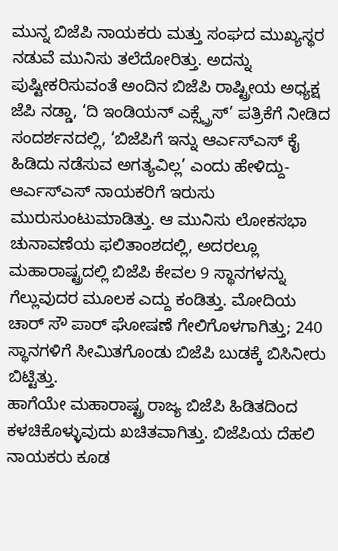ಮುನ್ನ ಬಿಜೆಪಿ ನಾಯಕರು ಮತ್ತು ಸಂಘದ ಮುಖ್ಯಸ್ಥರ ನಡುವೆ ಮುನಿಸು ತಲೆದೋರಿತ್ತು. ಅದನ್ನು ಪುಷ್ಟೀಕರಿಸುವಂತೆ ಅಂದಿನ ಬಿಜೆಪಿ ರಾಷ್ಟ್ರೀಯ ಅಧ್ಯಕ್ಷ ಜೆಪಿ ನಡ್ಡಾ, ‘ದಿ ಇಂಡಿಯನ್ ಎಕ್ಸ್ಪ್ರೆಸ್’ ಪತ್ರಿಕೆಗೆ ನೀಡಿದ ಸಂದರ್ಶನದಲ್ಲಿ, ‘ಬಿಜೆಪಿಗೆ ಇನ್ನು ಆರ್ಎಸ್ಎಸ್ ಕೈ ಹಿಡಿದು ನಡೆಸುವ ಅಗತ್ಯವಿಲ್ಲ’ ಎಂದು ಹೇಳಿದ್ದು- ಆರ್ಎಸ್ಎಸ್ ನಾಯಕರಿಗೆ ಇರುಸು ಮುರುಸುಂಟುಮಾಡಿತ್ತು. ಆ ಮುನಿಸು ಲೋಕಸಭಾ ಚುನಾವಣೆಯ ಫಲಿತಾಂಶದಲ್ಲಿ, ಅದರಲ್ಲೂ ಮಹಾರಾಷ್ಟ್ರದಲ್ಲಿ ಬಿಜೆಪಿ ಕೇವಲ 9 ಸ್ಥಾನಗಳನ್ನು ಗೆಲ್ಲುವುದರ ಮೂಲಕ ಎದ್ದು ಕಂಡಿತ್ತು. ಮೋದಿಯ ಚಾರ್ ಸೌ ಪಾರ್ ಘೋಷಣೆ ಗೇಲಿಗೊಳಗಾಗಿತ್ತು; 240 ಸ್ಥಾನಗಳಿಗೆ ಸೀಮಿತಗೊಂಡು ಬಿಜೆಪಿ ಬುಡಕ್ಕೆ ಬಿಸಿನೀರು ಬಿಟ್ಟಿತ್ತು.
ಹಾಗೆಯೇ ಮಹಾರಾಷ್ಟ್ರ ರಾಜ್ಯ ಬಿಜೆಪಿ ಹಿಡಿತದಿಂದ ಕಳಚಿಕೊಳ್ಳುವುದು ಖಚಿತವಾಗಿತ್ತು. ಬಿಜೆಪಿಯ ದೆಹಲಿ ನಾಯಕರು ಕೂಡ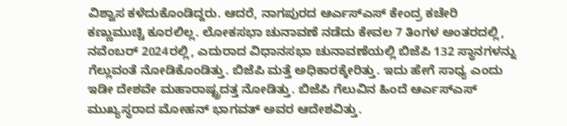ವಿಶ್ವಾಸ ಕಳೆದುಕೊಂಡಿದ್ದರು. ಆದರೆ, ನಾಗಪುರದ ಆರ್ಎಸ್ಎಸ್ ಕೇಂದ್ರ ಕಚೇರಿ ಕಣ್ಣುಮುಚ್ಚಿ ಕೂರಲಿಲ್ಲ. ಲೋಕಸಭಾ ಚುನಾವಣೆ ನಡೆದು ಕೇವಲ 7 ತಿಂಗಳ ಅಂತರದಲ್ಲಿ, ನವೆಂಬರ್ 2024ರಲ್ಲಿ, ಎದುರಾದ ವಿಧಾನಸಭಾ ಚುನಾವಣೆಯಲ್ಲಿ ಬಿಜೆಪಿ 132 ಸ್ಥಾನಗಳನ್ನು ಗೆಲ್ಲುವಂತೆ ನೋಡಿಕೊಂಡಿತ್ತು. ಬಿಜೆಪಿ ಮತ್ತೆ ಅಧಿಕಾರಕ್ಕೇರಿತ್ತು. ಇದು ಹೇಗೆ ಸಾಧ್ಯ ಎಂದು ಇಡೀ ದೇಶವೇ ಮಹಾರಾಷ್ಟ್ರದತ್ತ ನೋಡಿತ್ತು. ಬಿಜೆಪಿ ಗೆಲುವಿನ ಹಿಂದೆ ಆರ್ಎಸ್ಎಸ್ ಮುಖ್ಯಸ್ಥರಾದ ಮೋಹನ್ ಭಾಗವತ್ ಅವರ ಆದೇಶವಿತ್ತು.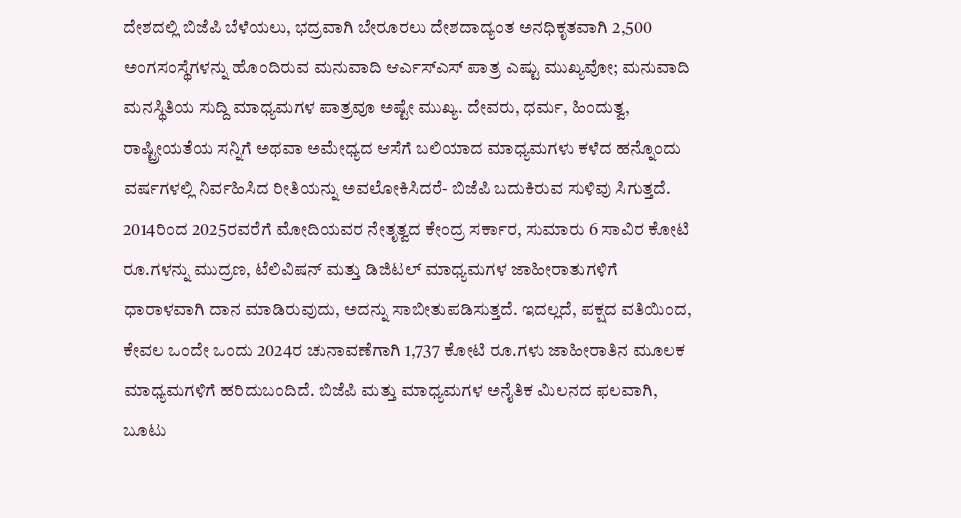ದೇಶದಲ್ಲಿ ಬಿಜೆಪಿ ಬೆಳೆಯಲು, ಭದ್ರವಾಗಿ ಬೇರೂರಲು ದೇಶದಾದ್ಯಂತ ಅನಧಿಕೃತವಾಗಿ 2,500 ಅಂಗಸಂಸ್ಥೆಗಳನ್ನು ಹೊಂದಿರುವ ಮನುವಾದಿ ಆರ್ಎಸ್ಎಸ್ ಪಾತ್ರ ಎಷ್ಟು ಮುಖ್ಯವೋ; ಮನುವಾದಿ ಮನಸ್ಥಿತಿಯ ಸುದ್ದಿ ಮಾಧ್ಯಮಗಳ ಪಾತ್ರವೂ ಅಷ್ಟೇ ಮುಖ್ಯ. ದೇವರು, ಧರ್ಮ, ಹಿಂದುತ್ವ, ರಾಷ್ಟ್ರೀಯತೆಯ ಸನ್ನಿಗೆ ಅಥವಾ ಅಮೇಧ್ಯದ ಆಸೆಗೆ ಬಲಿಯಾದ ಮಾಧ್ಯಮಗಳು ಕಳೆದ ಹನ್ನೊಂದು ವರ್ಷಗಳಲ್ಲಿ ನಿರ್ವಹಿಸಿದ ರೀತಿಯನ್ನು ಅವಲೋಕಿಸಿದರೆ- ಬಿಜೆಪಿ ಬದುಕಿರುವ ಸುಳಿವು ಸಿಗುತ್ತದೆ. 2014ರಿಂದ 2025ರವರೆಗೆ ಮೋದಿಯವರ ನೇತೃತ್ವದ ಕೇಂದ್ರ ಸರ್ಕಾರ, ಸುಮಾರು 6 ಸಾವಿರ ಕೋಟಿ ರೂ.ಗಳನ್ನು ಮುದ್ರಣ, ಟೆಲಿವಿಷನ್ ಮತ್ತು ಡಿಜಿಟಲ್ ಮಾಧ್ಯಮಗಳ ಜಾಹೀರಾತುಗಳಿಗೆ ಧಾರಾಳವಾಗಿ ದಾನ ಮಾಡಿರುವುದು, ಅದನ್ನು ಸಾಬೀತುಪಡಿಸುತ್ತದೆ. ಇದಲ್ಲದೆ, ಪಕ್ಷದ ವತಿಯಿಂದ, ಕೇವಲ ಒಂದೇ ಒಂದು 2024ರ ಚುನಾವಣೆಗಾಗಿ 1,737 ಕೋಟಿ ರೂ.ಗಳು ಜಾಹೀರಾತಿನ ಮೂಲಕ ಮಾಧ್ಯಮಗಳಿಗೆ ಹರಿದುಬಂದಿದೆ. ಬಿಜೆಪಿ ಮತ್ತು ಮಾಧ್ಯಮಗಳ ಅನೈತಿಕ ಮಿಲನದ ಫಲವಾಗಿ, ಬೂಟು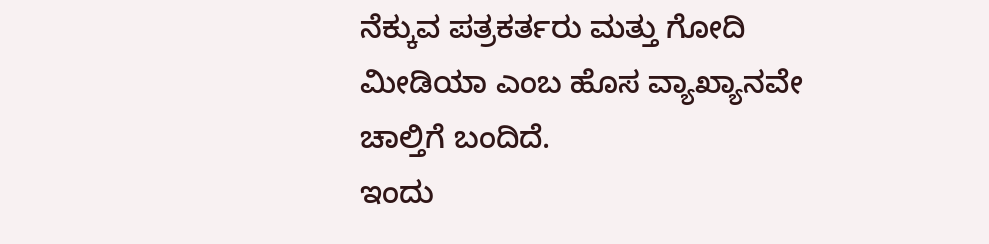ನೆಕ್ಕುವ ಪತ್ರಕರ್ತರು ಮತ್ತು ಗೋದಿ ಮೀಡಿಯಾ ಎಂಬ ಹೊಸ ವ್ಯಾಖ್ಯಾನವೇ ಚಾಲ್ತಿಗೆ ಬಂದಿದೆ.
ಇಂದು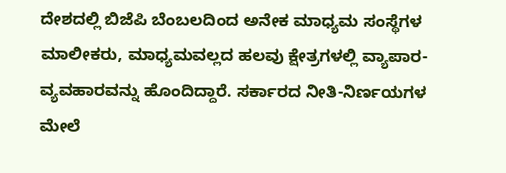ದೇಶದಲ್ಲಿ ಬಿಜೆಪಿ ಬೆಂಬಲದಿಂದ ಅನೇಕ ಮಾಧ್ಯಮ ಸಂಸ್ಥೆಗಳ ಮಾಲೀಕರು, ಮಾಧ್ಯಮವಲ್ಲದ ಹಲವು ಕ್ಷೇತ್ರಗಳಲ್ಲಿ ವ್ಯಾಪಾರ-ವ್ಯವಹಾರವನ್ನು ಹೊಂದಿದ್ದಾರೆ. ಸರ್ಕಾರದ ನೀತಿ-ನಿರ್ಣಯಗಳ ಮೇಲೆ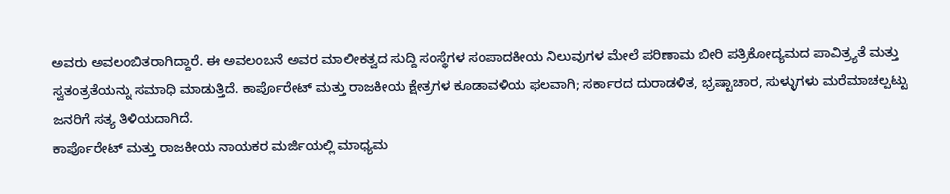ಅವರು ಅವಲಂಬಿತರಾಗಿದ್ದಾರೆ. ಈ ಅವಲಂಬನೆ ಅವರ ಮಾಲೀಕತ್ವದ ಸುದ್ದಿ ಸಂಸ್ಥೆಗಳ ಸಂಪಾದಕೀಯ ನಿಲುವುಗಳ ಮೇಲೆ ಪರಿಣಾಮ ಬೀರಿ ಪತ್ರಿಕೋದ್ಯಮದ ಪಾವಿತ್ರ್ಯತೆ ಮತ್ತು ಸ್ವತಂತ್ರತೆಯನ್ನು ಸಮಾಧಿ ಮಾಡುತ್ತಿದೆ. ಕಾರ್ಪೊರೇಟ್ ಮತ್ತು ರಾಜಕೀಯ ಕ್ಷೇತ್ರಗಳ ಕೂಡಾವಳಿಯ ಫಲವಾಗಿ; ಸರ್ಕಾರದ ದುರಾಡಳಿತ, ಭ್ರಷ್ಟಾಚಾರ, ಸುಳ್ಳುಗಳು ಮರೆಮಾಚಲ್ಪಟ್ಟು ಜನರಿಗೆ ಸತ್ಯ ತಿಳಿಯದಾಗಿದೆ.
ಕಾರ್ಪೊರೇಟ್ ಮತ್ತು ರಾಜಕೀಯ ನಾಯಕರ ಮರ್ಜಿಯಲ್ಲಿ ಮಾಧ್ಯಮ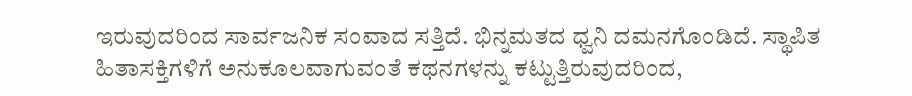ಇರುವುದರಿಂದ ಸಾರ್ವಜನಿಕ ಸಂವಾದ ಸತ್ತಿದೆ. ಭಿನ್ನಮತದ ಧ್ವನಿ ದಮನಗೊಂಡಿದೆ. ಸ್ಥಾಪಿತ ಹಿತಾಸಕ್ತಿಗಳಿಗೆ ಅನುಕೂಲವಾಗುವಂತೆ ಕಥನಗಳನ್ನು ಕಟ್ಟುತ್ತಿರುವುದರಿಂದ,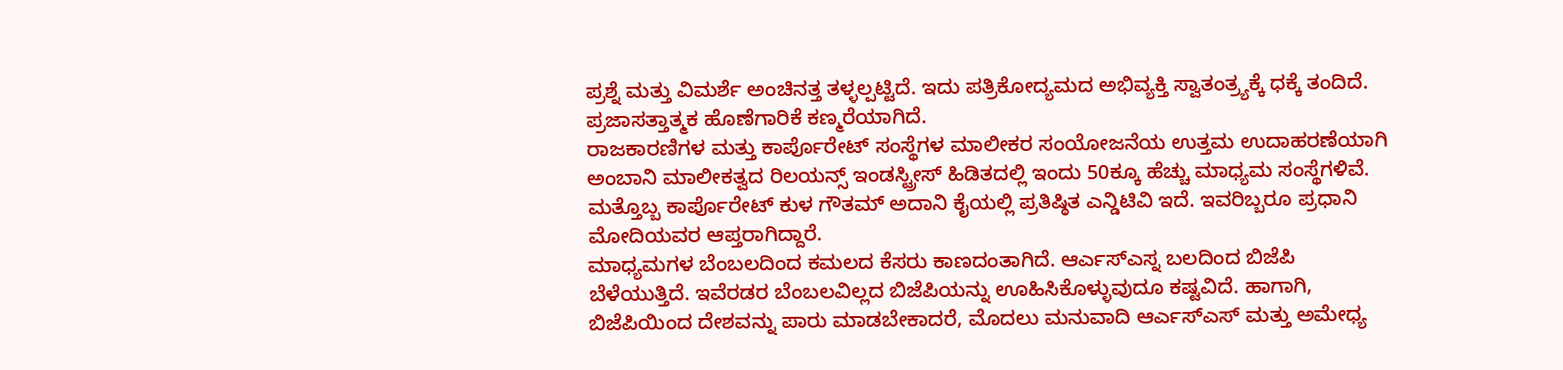ಪ್ರಶ್ನೆ ಮತ್ತು ವಿಮರ್ಶೆ ಅಂಚಿನತ್ತ ತಳ್ಳಲ್ಪಟ್ಟಿದೆ. ಇದು ಪತ್ರಿಕೋದ್ಯಮದ ಅಭಿವ್ಯಕ್ತಿ ಸ್ವಾತಂತ್ರ್ಯಕ್ಕೆ ಧಕ್ಕೆ ತಂದಿದೆ. ಪ್ರಜಾಸತ್ತಾತ್ಮಕ ಹೊಣೆಗಾರಿಕೆ ಕಣ್ಮರೆಯಾಗಿದೆ.
ರಾಜಕಾರಣಿಗಳ ಮತ್ತು ಕಾರ್ಪೊರೇಟ್ ಸಂಸ್ಥೆಗಳ ಮಾಲೀಕರ ಸಂಯೋಜನೆಯ ಉತ್ತಮ ಉದಾಹರಣೆಯಾಗಿ ಅಂಬಾನಿ ಮಾಲೀಕತ್ವದ ರಿಲಯನ್ಸ್ ಇಂಡಸ್ಟ್ರೀಸ್ ಹಿಡಿತದಲ್ಲಿ ಇಂದು 50ಕ್ಕೂ ಹೆಚ್ಚು ಮಾಧ್ಯಮ ಸಂಸ್ಥೆಗಳಿವೆ. ಮತ್ತೊಬ್ಬ ಕಾರ್ಪೊರೇಟ್ ಕುಳ ಗೌತಮ್ ಅದಾನಿ ಕೈಯಲ್ಲಿ ಪ್ರತಿಷ್ಠಿತ ಎನ್ಡಿಟಿವಿ ಇದೆ. ಇವರಿಬ್ಬರೂ ಪ್ರಧಾನಿ ಮೋದಿಯವರ ಆಪ್ತರಾಗಿದ್ದಾರೆ.
ಮಾಧ್ಯಮಗಳ ಬೆಂಬಲದಿಂದ ಕಮಲದ ಕೆಸರು ಕಾಣದಂತಾಗಿದೆ. ಆರ್ಎಸ್ಎಸ್ನ ಬಲದಿಂದ ಬಿಜೆಪಿ ಬೆಳೆಯುತ್ತಿದೆ. ಇವೆರಡರ ಬೆಂಬಲವಿಲ್ಲದ ಬಿಜೆಪಿಯನ್ನು ಊಹಿಸಿಕೊಳ್ಳುವುದೂ ಕಷ್ಟವಿದೆ. ಹಾಗಾಗಿ, ಬಿಜೆಪಿಯಿಂದ ದೇಶವನ್ನು ಪಾರು ಮಾಡಬೇಕಾದರೆ, ಮೊದಲು ಮನುವಾದಿ ಆರ್ಎಸ್ಎಸ್ ಮತ್ತು ಅಮೇಧ್ಯ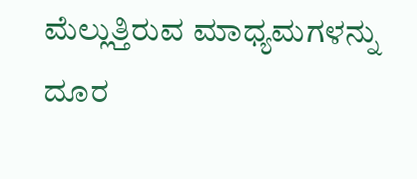ಮೆಲ್ಲುತ್ತಿರುವ ಮಾಧ್ಯಮಗಳನ್ನು ದೂರ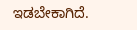ಇಡಬೇಕಾಗಿದೆ.